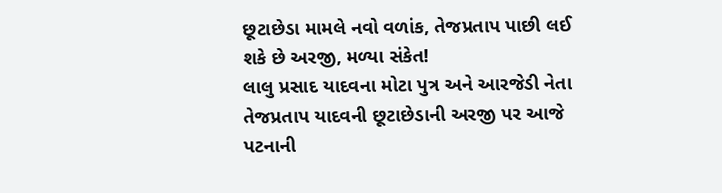છૂટાછેડા મામલે નવો વળાંક, તેજપ્રતાપ પાછી લઈ શકે છે અરજી, મળ્યા સંકેત!
લાલુ પ્રસાદ યાદવના મોટા પુત્ર અને આરજેડી નેતા તેજપ્રતાપ યાદવની છૂટાછેડાની અરજી પર આજે પટનાની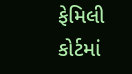ફેમિલી કોર્ટમાં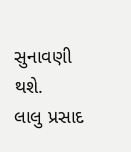સુનાવણી થશે.
લાલુ પ્રસાદ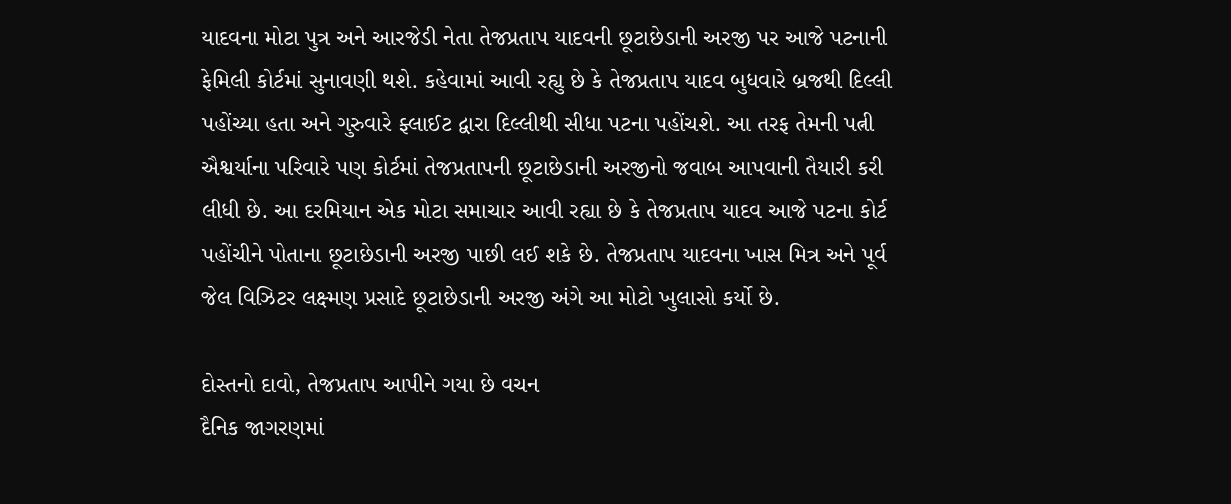યાદવના મોટા પુત્ર અને આરજેડી નેતા તેજપ્રતાપ યાદવની છૂટાછેડાની અરજી પર આજે પટનાની ફેમિલી કોર્ટમાં સુનાવણી થશે. કહેવામાં આવી રહ્યુ છે કે તેજપ્રતાપ યાદવ બુધવારે બ્રજથી દિલ્લી પહોંચ્યા હતા અને ગુરુવારે ફ્લાઈટ દ્વારા દિલ્લીથી સીધા પટના પહોંચશે. આ તરફ તેમની પત્ની ઐશ્વર્યાના પરિવારે પણ કોર્ટમાં તેજપ્રતાપની છૂટાછેડાની અરજીનો જવાબ આપવાની તૈયારી કરી લીધી છે. આ દરમિયાન એક મોટા સમાચાર આવી રહ્યા છે કે તેજપ્રતાપ યાદવ આજે પટના કોર્ટ પહોંચીને પોતાના છૂટાછેડાની અરજી પાછી લઈ શકે છે. તેજપ્રતાપ યાદવના ખાસ મિત્ર અને પૂર્વ જેલ વિઝિટર લક્ષ્મણ પ્રસાદે છૂટાછેડાની અરજી અંગે આ મોટો ખુલાસો કર્યો છે.

દોસ્તનો દાવો, તેજપ્રતાપ આપીને ગયા છે વચન
દૈનિક જાગરણમાં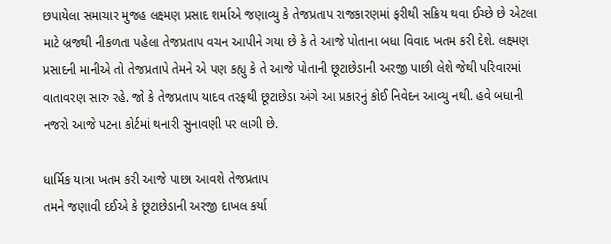છપાયેલા સમાચાર મુજહ લક્ષ્મણ પ્રસાદ શર્માએ જણાવ્યુ કે તેજપ્રતાપ રાજકારણમાં ફરીથી સક્રિય થવા ઈચ્છે છે એટલા માટે બ્રજથી નીકળતા પહેલા તેજપ્રતાપ વચન આપીને ગયા છે કે તે આજે પોતાના બધા વિવાદ ખતમ કરી દેશે. લક્ષ્મણ પ્રસાદની માનીએ તો તેજપ્રતાપે તેમને એ પણ કહ્યુ કે તે આજે પોતાની છૂટાછેડાની અરજી પાછી લેશે જેથી પરિવારમાં વાતાવરણ સારુ રહે. જો કે તેજપ્રતાપ યાદવ તરફથી છૂટાછેડા અંગે આ પ્રકારનું કોઈ નિવેદન આવ્યુ નથી. હવે બધાની નજરો આજે પટના કોર્ટમાં થનારી સુનાવણી પર લાગી છે.

ધાર્મિક યાત્રા ખતમ કરી આજે પાછા આવશે તેજપ્રતાપ
તમને જણાવી દઈએ કે છૂટાછેડાની અરજી દાખલ કર્યા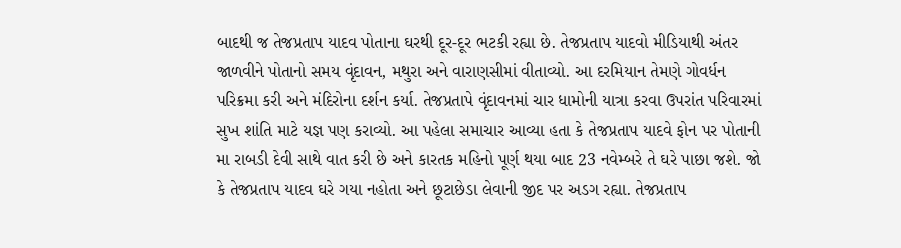બાદથી જ તેજપ્રતાપ યાદવ પોતાના ઘરથી દૂર-દૂર ભટકી રહ્યા છે. તેજપ્રતાપ યાદવો મીડિયાથી અંતર જાળવીને પોતાનો સમય વૃંદાવન, મથુરા અને વારાણસીમાં વીતાવ્યો. આ દરમિયાન તેમણે ગોવર્ધન પરિક્રમા કરી અને મંદિરોના દર્શન કર્યા. તેજપ્રતાપે વૃંદાવનમાં ચાર ધામોની યાત્રા કરવા ઉપરાંત પરિવારમાં સુખ શાંતિ માટે યજ્ઞ પણ કરાવ્યો. આ પહેલા સમાચાર આવ્યા હતા કે તેજપ્રતાપ યાદવે ફોન પર પોતાની મા રાબડી દેવી સાથે વાત કરી છે અને કારતક મહિનો પૂર્ણ થયા બાદ 23 નવેમ્બરે તે ઘરે પાછા જશે. જો કે તેજપ્રતાપ યાદવ ઘરે ગયા નહોતા અને છૂટાછેડા લેવાની જીદ પર અડગ રહ્યા. તેજપ્રતાપ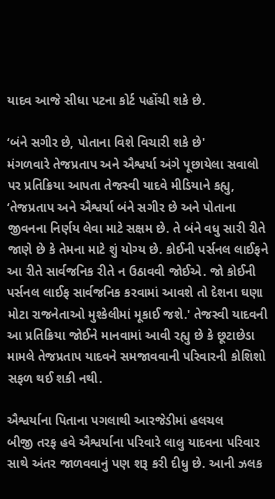યાદવ આજે સીધા પટના કોર્ટ પહોંચી શકે છે.

‘બંને સગીર છે, પોતાના વિશે વિચારી શકે છે'
મંગળવારે તેજપ્રતાપ અને ઐશ્વર્યા અંગે પૂછાયેલા સવાલો પર પ્રતિક્રિયા આપતા તેજસ્વી યાદવે મીડિયાને કહ્યુ, ‘તેજપ્રતાપ અને ઐશ્વર્યા બંને સગીર છે અને પોતાના જીવનના નિર્ણય લેવા માટે સક્ષમ છે. તે બંને વધુ સારી રીતે જાણે છે કે તેમના માટે શું યોગ્ય છે. કોઈની પર્સનલ લાઈફને આ રીતે સાર્વજનિક રીતે ન ઉઠાવવી જોઈએ. જો કોઈની પર્સનલ લાઈફ સાર્વજનિક કરવામાં આવશે તો દેશના ઘણા મોટા રાજનેતાઓ મુશ્કેલીમાં મૂકાઈ જશે.' તેજસ્વી યાદવની આ પ્રતિક્રિયા જોઈને માનવામાં આવી રહ્યુ છે કે છૂટાછેડા મામલે તેજપ્રતાપ યાદવને સમજાવવાની પરિવારની કોશિશો સફળ થઈ શકી નથી.

ઐશ્વર્યાના પિતાના પગલાથી આરજેડીમાં હલચલ
બીજી તરફ હવે ઐશ્વર્યાના પરિવારે લાલુ યાદવના પરિવાર સાથે અંતર જાળવવાનું પણ શરૂ કરી દીધુ છે. આની ઝલક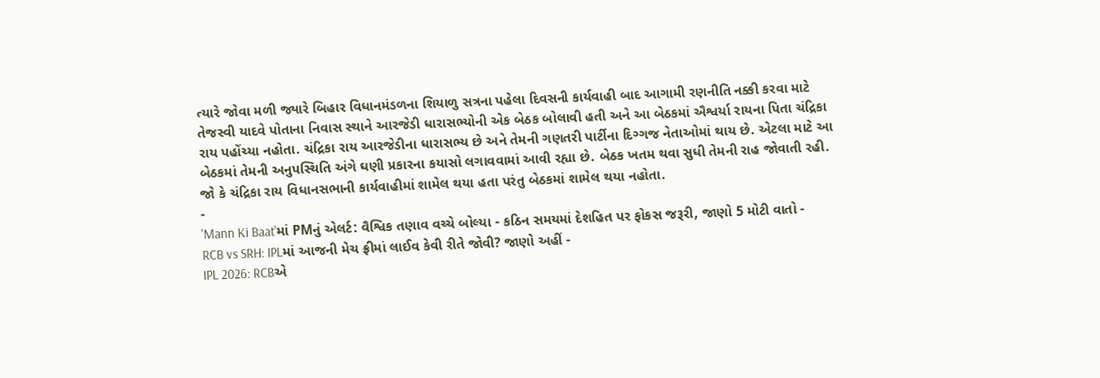ત્યારે જોવા મળી જ્યારે બિહાર વિધાનમંડળના શિયાળુ સત્રના પહેલા દિવસની કાર્યવાહી બાદ આગામી રણનીતિ નક્કી કરવા માટે તેજસ્વી યાદવે પોતાના નિવાસ સ્થાને આરજેડી ધારાસભ્યોની એક બેઠક બોલાવી હતી અને આ બેઠકમાં ઐશ્વર્યા રાયના પિતા ચંદ્રિકા રાય પહોંચ્યા નહોતા. ચંદ્રિકા રાય આરજેડીના ધારાસભ્ય છે અને તેમની ગણતરી પાર્ટીના દિગ્ગજ નેતાઓમાં થાય છે. એટલા માટે આ બેઠકમાં તેમની અનુપસ્થિતિ અંગે ઘણી પ્રકારના કયાસો લગાવવામાં આવી રહ્યા છે. બેઠક ખતમ થવા સુધી તેમની રાહ જોવાતી રહી. જો કે ચંદ્રિકા રાય વિધાનસભાની કાર્યવાહીમાં શામેલ થયા હતા પરંતુ બેઠકમાં શામેલ થયા નહોતા.
-
'Mann Ki Baat'માં PMનું એલર્ટ: વૈશ્વિક તણાવ વચ્ચે બોલ્યા - કઠિન સમયમાં દેશહિત પર ફોકસ જરૂરી, જાણો 5 મોટી વાતો -
RCB vs SRH: IPLમાં આજની મેચ ફ્રીમાં લાઈવ કેવી રીતે જોવી? જાણો અહીં -
IPL 2026: RCBએ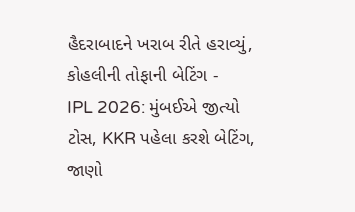હૈદરાબાદને ખરાબ રીતે હરાવ્યું, કોહલીની તોફાની બેટિંગ -
IPL 2026: મુંબઈએ જીત્યો ટોસ, KKR પહેલા કરશે બેટિંગ, જાણો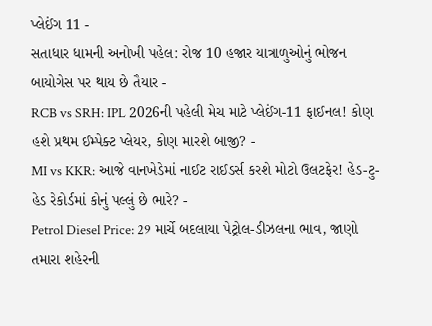પ્લેઈંગ 11 -
સતાધાર ધામની અનોખી પહેલ: રોજ 10 હજાર યાત્રાળુઓનું ભોજન બાયોગેસ પર થાય છે તૈયાર -
RCB vs SRH: IPL 2026ની પહેલી મેચ માટે પ્લેઈંગ-11 ફાઈનલ! કોણ હશે પ્રથમ ઈમ્પેક્ટ પ્લેયર, કોણ મારશે બાજી? -
MI vs KKR: આજે વાનખેડેમાં નાઈટ રાઈડર્સ કરશે મોટો ઉલટફેર! હેડ-ટુ-હેડ રેકોર્ડમાં કોનું પલ્લું છે ભારે? -
Petrol Diesel Price: 29 માર્ચે બદલાયા પેટ્રોલ-ડીઝલના ભાવ, જાણો તમારા શહેરની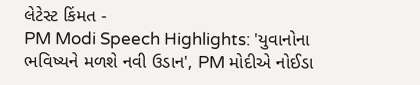લેટેસ્ટ કિંમત -
PM Modi Speech Highlights: 'યુવાનોના ભવિષ્યને મળશે નવી ઉડાન', PM મોદીએ નોઈડા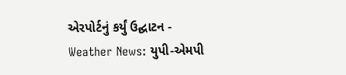એરપોર્ટનું કર્યું ઉદ્ઘાટન -
Weather News: યુપી-એમપી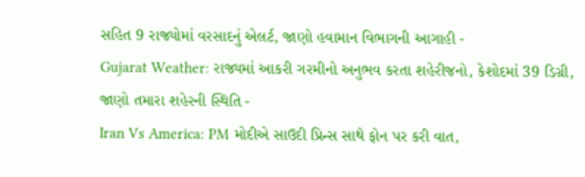સહિત 9 રાજ્યોમાં વરસાદનું એલર્ટ, જાણો હવામાન વિભાગની આગાહી -
Gujarat Weather: રાજ્યમાં આકરી ગરમીનો અનુભવ કરતા શહેરીજનો, કેશોદમાં 39 ડિગ્રી, જાણો તમારા શહેરની સ્થિતિ -
Iran Vs America: PM મોદીએ સાઉદી પ્રિન્સ સાથે ફોન પર કરી વાત,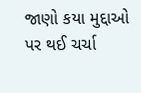જાણો કયા મુદ્દાઓ પર થઈ ચર્ચા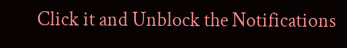Click it and Unblock the Notifications